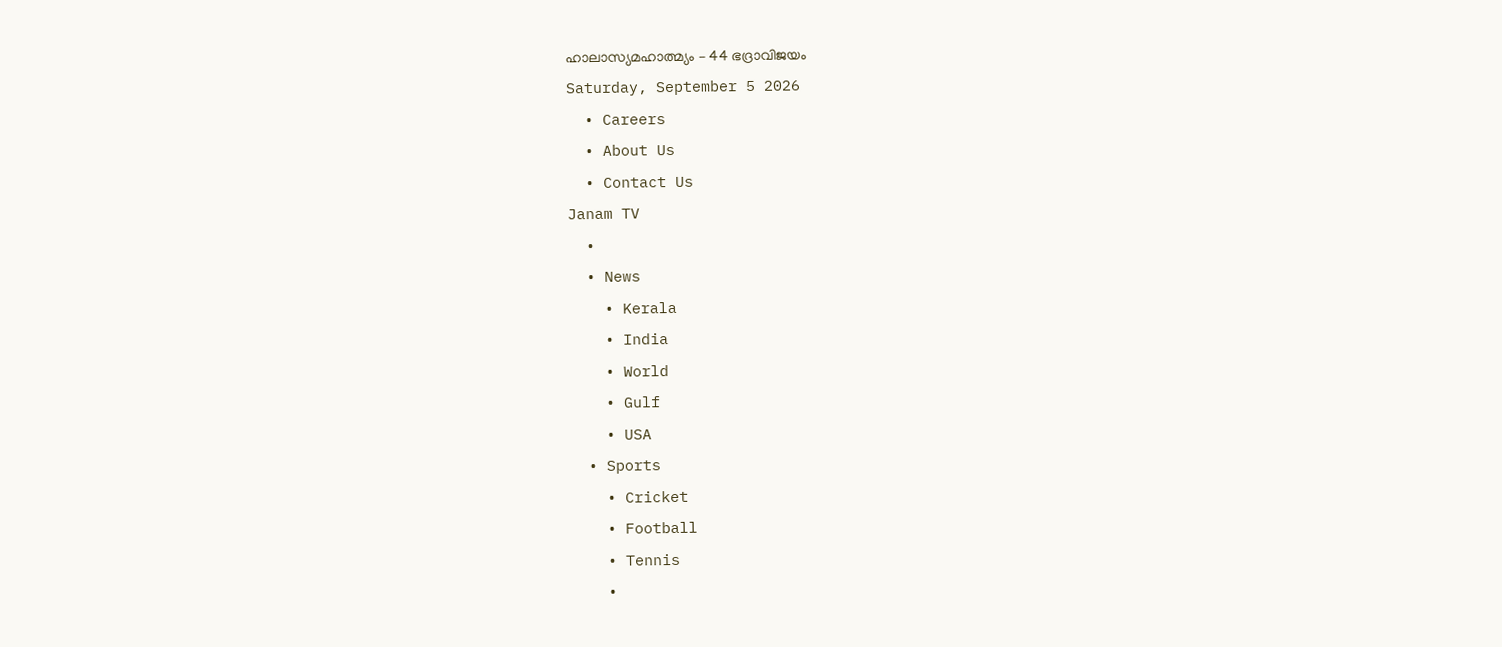ഹാലാസ്യമഹാത്മ്യം – 44 ഭദ്രാവിജയം
Saturday, September 5 2026
  • Careers
  • About Us
  • Contact Us
Janam TV
  •
  • News
    • Kerala
    • India
    • World
    • Gulf
    • USA
  • Sports
    • Cricket
    • Football
    • Tennis
    •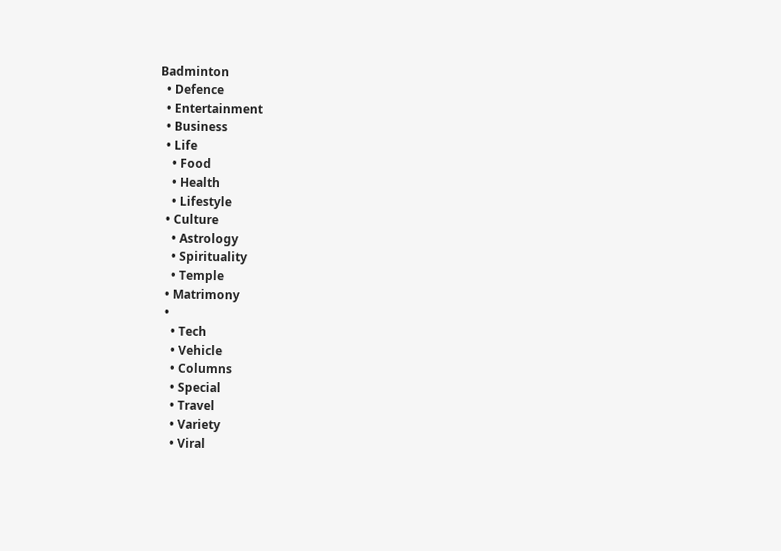Badminton
  • Defence
  • Entertainment
  • Business
  • Life
    • Food
    • Health
    • Lifestyle
  • Culture
    • Astrology
    • Spirituality
    • Temple
  • Matrimony
  •
    • Tech
    • Vehicle
    • Columns
    • Special
    • Travel
    • Variety
    • Viral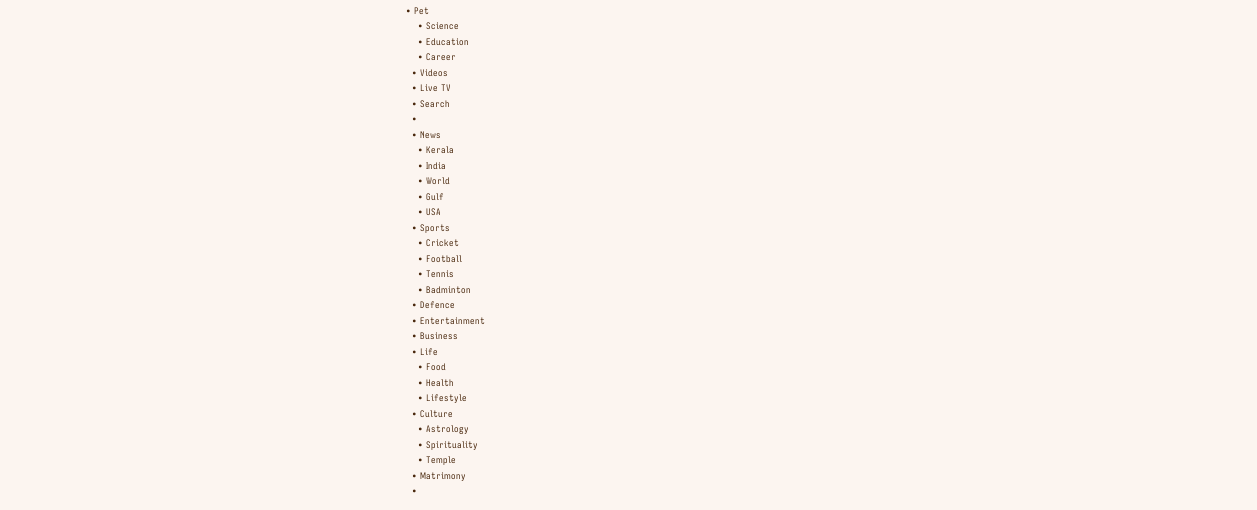• Pet
    • Science
    • Education
    • Career
  • Videos
  • Live TV
  • Search
  •
  • News
    • Kerala
    • India
    • World
    • Gulf
    • USA
  • Sports
    • Cricket
    • Football
    • Tennis
    • Badminton
  • Defence
  • Entertainment
  • Business
  • Life
    • Food
    • Health
    • Lifestyle
  • Culture
    • Astrology
    • Spirituality
    • Temple
  • Matrimony
  •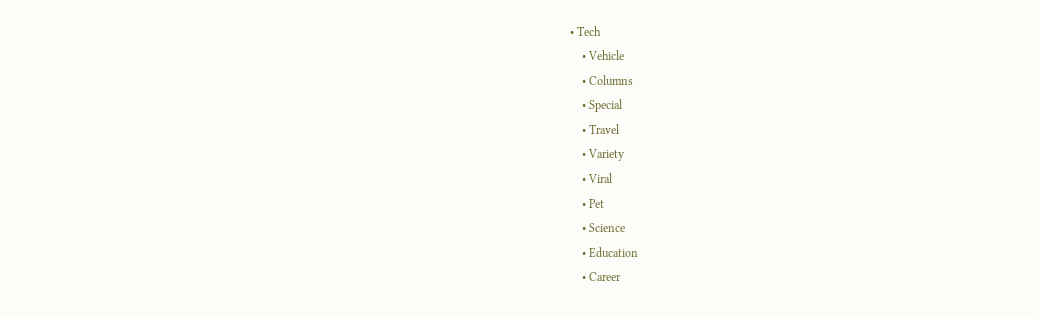• Tech
    • Vehicle
    • Columns
    • Special
    • Travel
    • Variety
    • Viral
    • Pet
    • Science
    • Education
    • Career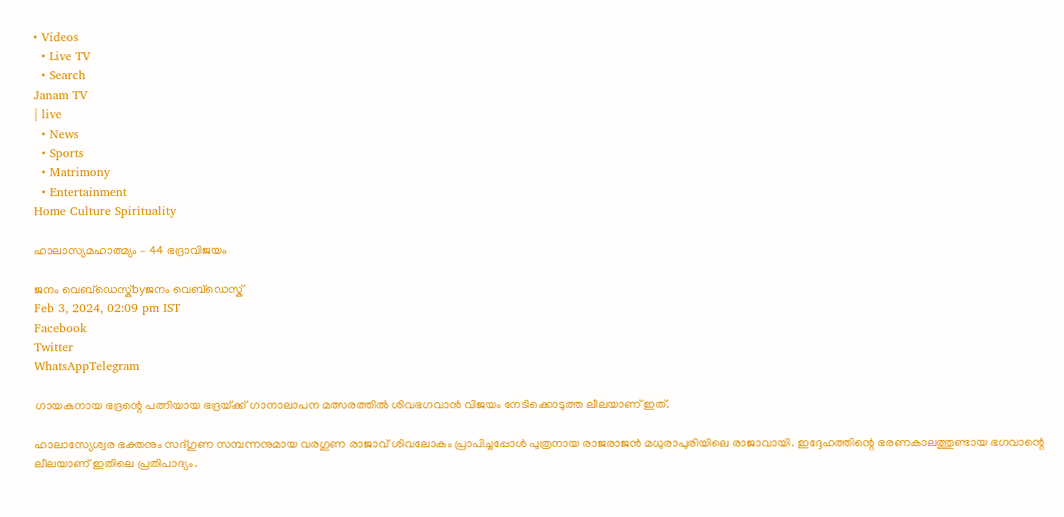• Videos
  • Live TV
  • Search
Janam TV
| live
  • News
  • Sports
  • Matrimony
  • Entertainment
Home Culture Spirituality

ഹാലാസ്യമഹാത്മ്യം – 44 ഭദ്രാവിജയം

ജനം വെബ്‌ഡെസ്ക്byജനം വെബ്‌ഡെസ്ക്
Feb 3, 2024, 02:09 pm IST
Facebook
Twitter
WhatsAppTelegram

ഗായകനായ ഭദ്രന്റെ പത്നിയായ ഭദ്രയ്‌ക്ക് ഗാനാലാപന മത്സരത്തിൽ ശിവഭഗവാൻ വിജയം നേടിക്കൊടുത്ത ലീലയാണ് ഇത്.

ഹാലാസ്യേശ്വര ഭക്തനും സദ്ഗുണ സമ്പന്നനുമായ വരഗുണ രാജാവ് ശിവലോകം പ്രാപിച്ചപ്പോൾ പുത്രനായ രാജരാജൻ മധുരാപുരിയിലെ രാജാവായി. ഇദ്ദേഹത്തിന്റെ ഭരണകാലത്തുണ്ടായ ഭഗവാന്റെ ലീലയാണ് ഇതിലെ പ്രതിപാദ്യം.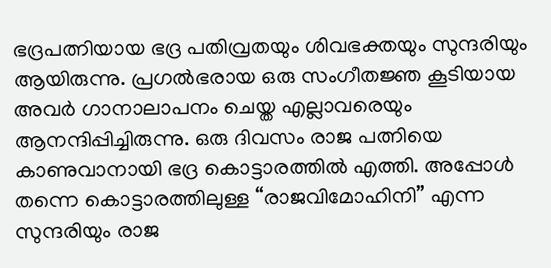ഭദ്രപത്നിയായ ഭദ്ര പതിവ്രതയും ശിവഭക്തയും സുന്ദരിയും ആയിരുന്നു. പ്രഗൽഭരായ ഒരു സംഗീതജ്ഞ കൂടിയായ അവർ ഗാനാലാപനം ചെയ്ത എല്ലാവരെയും ആനന്ദിപ്പിച്ചിരുന്നു. ഒരു ദിവസം രാജ പത്നിയെ കാണുവാനായി ഭദ്ര കൊട്ടാരത്തിൽ എത്തി. അപ്പോൾ തന്നെ കൊട്ടാരത്തിലുള്ള “രാജവിമോഹിനി” എന്ന സുന്ദരിയും രാജ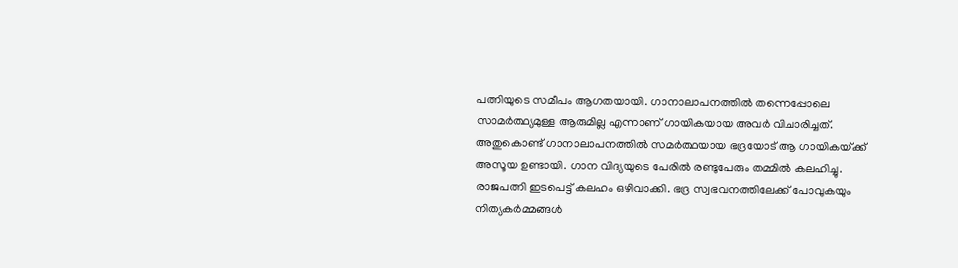പത്നിയുടെ സമീപം ആഗതയായി. ഗാനാലാപനത്തിൽ തന്നെപ്പോലെ സാമർത്ഥ്യമുള്ള ആരുമില്ല എന്നാണ് ഗായികയായ അവർ വിചാരിച്ചത്. അതുകൊണ്ട് ഗാനാലാപനത്തിൽ സമർത്ഥയായ ഭദ്രയോട് ആ ഗായികയ്‌ക്ക് അസൂയ ഉണ്ടായി. ഗാന വിദ്യയുടെ പേരിൽ രണ്ടുപേരും തമ്മിൽ കലഹിച്ചു. രാജപത്നി ഇടപെട്ട് കലഹം ഒഴിവാക്കി. ഭദ്ര സ്വഭവനത്തിലേക്ക് പോവുകയും നിത്യകർമ്മങ്ങൾ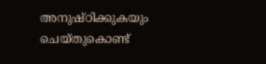അനുഷ്ഠിക്കുകയും ചെയ്തുകൊണ്ട്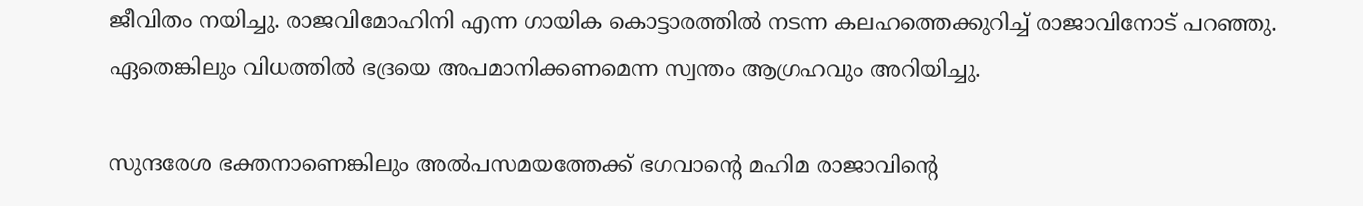ജീവിതം നയിച്ചു. രാജവിമോഹിനി എന്ന ഗായിക കൊട്ടാരത്തിൽ നടന്ന കലഹത്തെക്കുറിച്ച് രാജാവിനോട് പറഞ്ഞു. ഏതെങ്കിലും വിധത്തിൽ ഭദ്രയെ അപമാനിക്കണമെന്ന സ്വന്തം ആഗ്രഹവും അറിയിച്ചു.

സുന്ദരേശ ഭക്തനാണെങ്കിലും അൽപസമയത്തേക്ക് ഭഗവാന്റെ മഹിമ രാജാവിന്റെ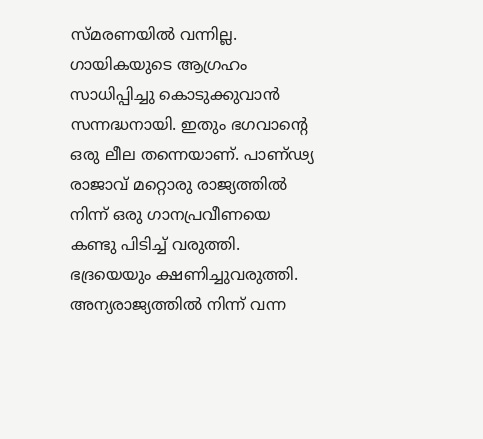സ്മരണയിൽ വന്നില്ല. ഗായികയുടെ ആഗ്രഹം സാധിപ്പിച്ചു കൊടുക്കുവാൻ സന്നദ്ധനായി. ഇതും ഭഗവാന്റെ ഒരു ലീല തന്നെയാണ്. പാണ്ഢ്യ രാജാവ് മറ്റൊരു രാജ്യത്തിൽ നിന്ന് ഒരു ഗാനപ്രവീണയെ കണ്ടു പിടിച്ച് വരുത്തി. ഭദ്രയെയും ക്ഷണിച്ചുവരുത്തി. അന്യരാജ്യത്തിൽ നിന്ന് വന്ന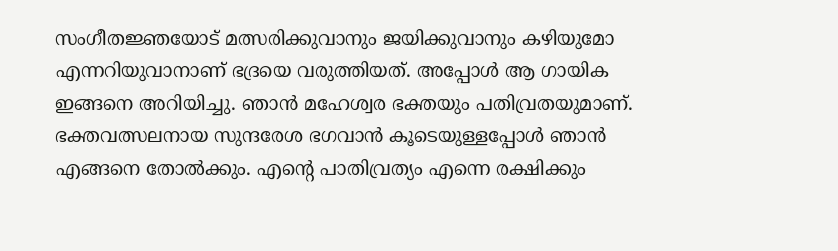സംഗീതജ്ഞയോട് മത്സരിക്കുവാനും ജയിക്കുവാനും കഴിയുമോ എന്നറിയുവാനാണ് ഭദ്രയെ വരുത്തിയത്. അപ്പോൾ ആ ഗായിക ഇങ്ങനെ അറിയിച്ചു. ഞാൻ മഹേശ്വര ഭക്തയും പതിവ്രതയുമാണ്. ഭക്തവത്സലനായ സുന്ദരേശ ഭഗവാൻ കൂടെയുള്ളപ്പോൾ ഞാൻ എങ്ങനെ തോൽക്കും. എന്റെ പാതിവ്രത്യം എന്നെ രക്ഷിക്കും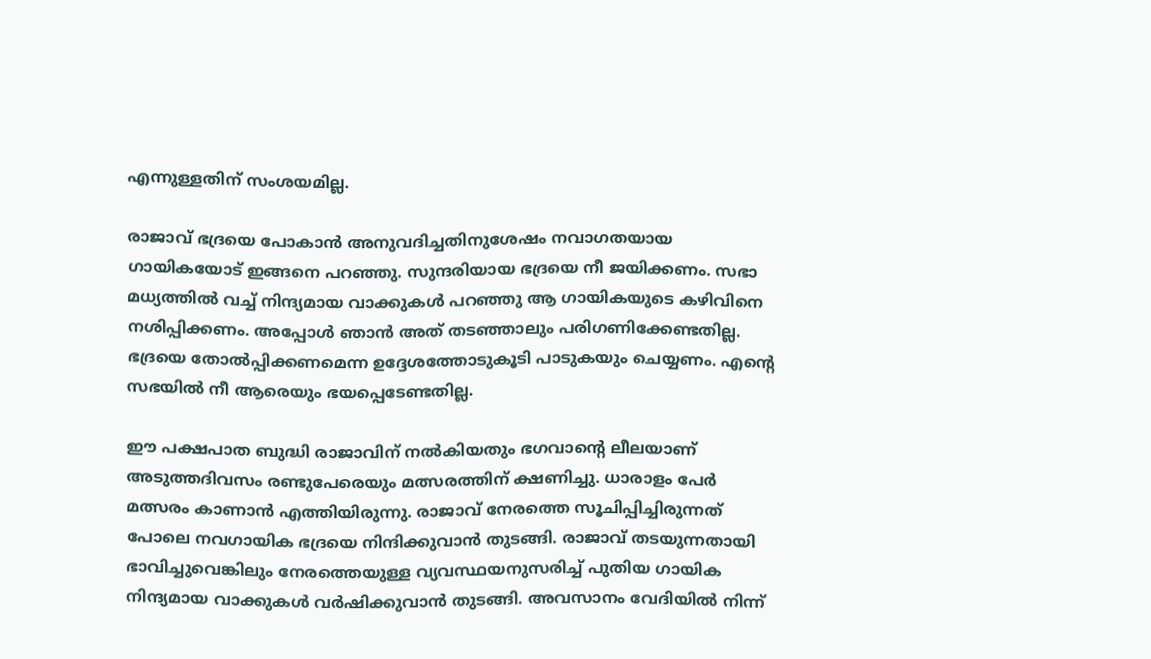എന്നുള്ളതിന് സംശയമില്ല.

രാജാവ് ഭദ്രയെ പോകാൻ അനുവദിച്ചതിനുശേഷം നവാഗതയായ ഗായികയോട് ഇങ്ങനെ പറഞ്ഞു. സുന്ദരിയായ ഭദ്രയെ നീ ജയിക്കണം. സഭാ മധ്യത്തിൽ വച്ച് നിന്ദ്യമായ വാക്കുകൾ പറഞ്ഞു ആ ഗായികയുടെ കഴിവിനെ നശിപ്പിക്കണം. അപ്പോൾ ഞാൻ അത് തടഞ്ഞാലും പരിഗണിക്കേണ്ടതില്ല. ഭദ്രയെ തോൽപ്പിക്കണമെന്ന ഉദ്ദേശത്തോടുകൂടി പാടുകയും ചെയ്യണം. എന്റെ സഭയിൽ നീ ആരെയും ഭയപ്പെടേണ്ടതില്ല.

ഈ പക്ഷപാത ബുദ്ധി രാജാവിന് നൽകിയതും ഭഗവാന്റെ ലീലയാണ് അടുത്തദിവസം രണ്ടുപേരെയും മത്സരത്തിന് ക്ഷണിച്ചു. ധാരാളം പേർ മത്സരം കാണാൻ എത്തിയിരുന്നു. രാജാവ് നേരത്തെ സൂചിപ്പിച്ചിരുന്നത് പോലെ നവഗായിക ഭദ്രയെ നിന്ദിക്കുവാൻ തുടങ്ങി. രാജാവ് തടയുന്നതായി ഭാവിച്ചുവെങ്കിലും നേരത്തെയുള്ള വ്യവസ്ഥയനുസരിച്ച് പുതിയ ഗായിക നിന്ദ്യമായ വാക്കുകൾ വർഷിക്കുവാൻ തുടങ്ങി. അവസാനം വേദിയിൽ നിന്ന്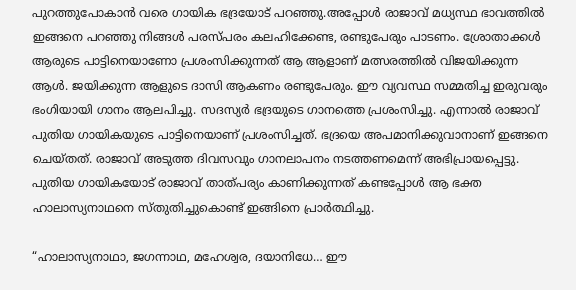പുറത്തുപോകാൻ വരെ ഗായിക ഭദ്രയോട് പറഞ്ഞു.അപ്പോൾ രാജാവ് മധ്യസ്ഥ ഭാവത്തിൽ ഇങ്ങനെ പറഞ്ഞു നിങ്ങൾ പരസ്പരം കലഹിക്കേണ്ട, രണ്ടുപേരും പാടണം. ശ്രോതാക്കൾ ആരുടെ പാട്ടിനെയാണോ പ്രശംസിക്കുന്നത് ആ ആളാണ് മത്സരത്തിൽ വിജയിക്കുന്ന ആൾ. ജയിക്കുന്ന ആളുടെ ദാസി ആകണം രണ്ടുപേരും. ഈ വ്യവസ്ഥ സമ്മതിച്ച ഇരുവരും ഭംഗിയായി ഗാനം ആലപിച്ചു. സദസ്യർ ഭദ്രയുടെ ഗാനത്തെ പ്രശംസിച്ചു. എന്നാൽ രാജാവ് പുതിയ ഗായികയുടെ പാട്ടിനെയാണ് പ്രശംസിച്ചത്. ഭദ്രയെ അപമാനിക്കുവാനാണ് ഇങ്ങനെ ചെയ്തത്. രാജാവ് അടുത്ത ദിവസവും ഗാനലാപനം നടത്തണമെന്ന് അഭിപ്രായപ്പെട്ടു. പുതിയ ഗായികയോട് രാജാവ് താത്പര്യം കാണിക്കുന്നത് കണ്ടപ്പോൾ ആ ഭക്ത ഹാലാസ്യനാഥനെ സ്തുതിച്ചുകൊണ്ട് ഇങ്ങിനെ പ്രാർത്ഥിച്ചു.

“ഹാലാസ്യനാഥാ, ജഗന്നാഥ, മഹേശ്വര, ദയാനിധേ… ഈ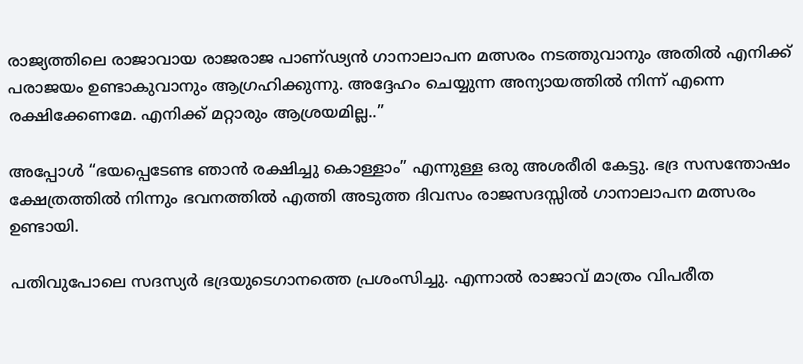രാജ്യത്തിലെ രാജാവായ രാജരാജ പാണ്ഢ്യൻ ഗാനാലാപന മത്സരം നടത്തുവാനും അതിൽ എനിക്ക് പരാജയം ഉണ്ടാകുവാനും ആഗ്രഹിക്കുന്നു. അദ്ദേഹം ചെയ്യുന്ന അന്യായത്തിൽ നിന്ന് എന്നെ രക്ഷിക്കേണമേ. എനിക്ക് മറ്റാരും ആശ്രയമില്ല..”

അപ്പോൾ “ഭയപ്പെടേണ്ട ഞാൻ രക്ഷിച്ചു കൊള്ളാം” എന്നുള്ള ഒരു അശരീരി കേട്ടു. ഭദ്ര സസന്തോഷം ക്ഷേത്രത്തിൽ നിന്നും ഭവനത്തിൽ എത്തി അടുത്ത ദിവസം രാജസദസ്സിൽ ഗാനാലാപന മത്സരം ഉണ്ടായി.

പതിവുപോലെ സദസ്യർ ഭദ്രയുടെഗാനത്തെ പ്രശംസിച്ചു. എന്നാൽ രാജാവ് മാത്രം വിപരീത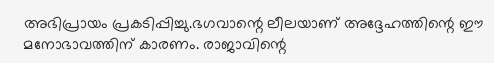അഭിപ്രായം പ്രകടിപ്പിച്ചു.ഭഗവാന്റെ ലീലയാണ് അദ്ദേഹത്തിന്റെ ഈ മനോഭാവത്തിന് കാരണം. രാജാവിന്റെ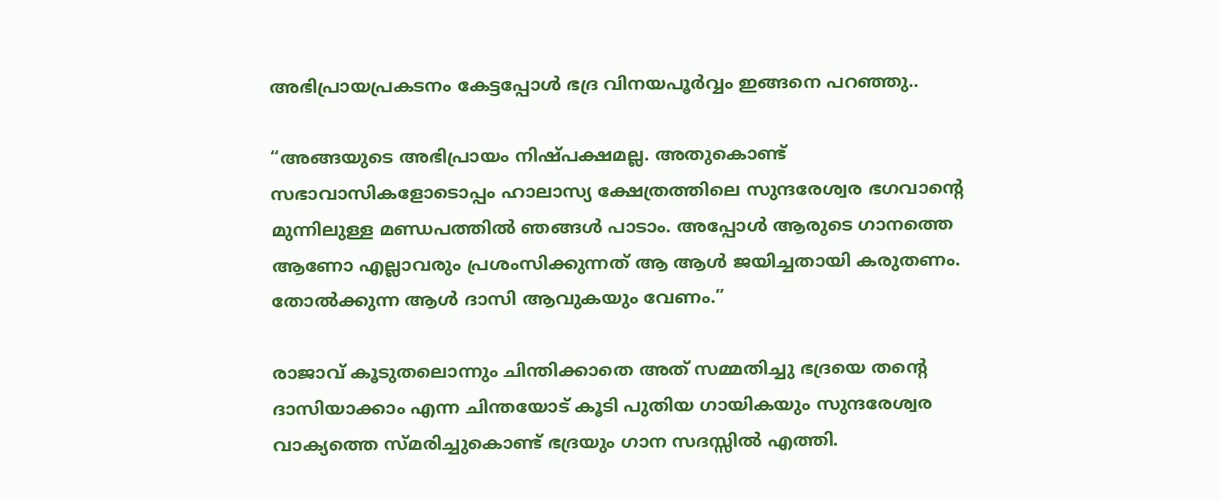അഭിപ്രായപ്രകടനം കേട്ടപ്പോൾ ഭദ്ര വിനയപൂർവ്വം ഇങ്ങനെ പറഞ്ഞു..

“അങ്ങയുടെ അഭിപ്രായം നിഷ്പക്ഷമല്ല. അതുകൊണ്ട് സഭാവാസികളോടൊപ്പം ഹാലാസ്യ ക്ഷേത്രത്തിലെ സുന്ദരേശ്വര ഭഗവാന്റെ മുന്നിലുള്ള മണ്ഡപത്തിൽ ഞങ്ങൾ പാടാം. അപ്പോൾ ആരുടെ ഗാനത്തെ ആണോ എല്ലാവരും പ്രശംസിക്കുന്നത് ആ ആൾ ജയിച്ചതായി കരുതണം. തോൽക്കുന്ന ആൾ ദാസി ആവുകയും വേണം.”

രാജാവ് കൂടുതലൊന്നും ചിന്തിക്കാതെ അത് സമ്മതിച്ചു ഭദ്രയെ തന്റെ ദാസിയാക്കാം എന്ന ചിന്തയോട് കൂടി പുതിയ ഗായികയും സുന്ദരേശ്വര വാക്യത്തെ സ്മരിച്ചുകൊണ്ട് ഭദ്രയും ഗാന സദസ്സിൽ എത്തി.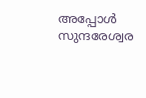അപ്പോൾ സുന്ദരേശ്വര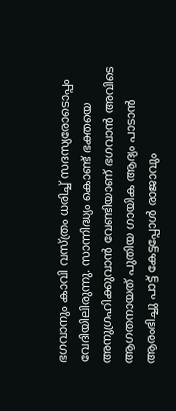ഭഗവാനും കാവി വസ്ത്രം ധരിച്ച് സദസ്യരോടൊപ്പം വേദിയിലിരുന്നു. സാന്നിദ്ധ്യം കൊണ്ട് ഭക്തയെ അനുഗ്രഹിക്കുവാൻ വേണ്ടിയാണ് ഭഗവാൻ അവിടെ ആഗതനായത് പുതിയ ഗായിക ആദ്യം പാടാൻ ആരംഭിച്ചു പാട്ട് കേട്ടപ്പോൾ രാജാവും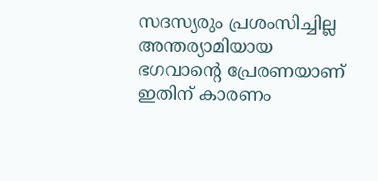സദസ്യരും പ്രശംസിച്ചില്ല അന്തര്യാമിയായ ഭഗവാന്റെ പ്രേരണയാണ് ഇതിന് കാരണം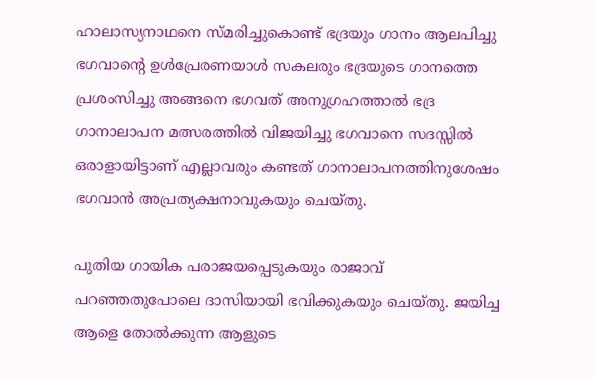ഹാലാസ്യനാഥനെ സ്മരിച്ചുകൊണ്ട് ഭദ്രയും ഗാനം ആലപിച്ചു ഭഗവാന്റെ ഉൾപ്രേരണയാൾ സകലരും ഭദ്രയുടെ ഗാനത്തെ പ്രശംസിച്ചു അങ്ങനെ ഭഗവത് അനുഗ്രഹത്താൽ ഭദ്ര ഗാനാലാപന മത്സരത്തിൽ വിജയിച്ചു ഭഗവാനെ സദസ്സിൽ ഒരാളായിട്ടാണ് എല്ലാവരും കണ്ടത് ഗാനാലാപനത്തിനുശേഷം ഭഗവാൻ അപ്രത്യക്ഷനാവുകയും ചെയ്തു.

പുതിയ ഗായിക പരാജയപ്പെടുകയും രാജാവ് പറഞ്ഞതുപോലെ ദാസിയായി ഭവിക്കുകയും ചെയ്തു. ജയിച്ച ആളെ തോൽക്കുന്ന ആളുടെ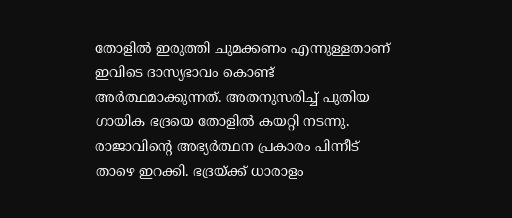തോളിൽ ഇരുത്തി ചുമക്കണം എന്നുള്ളതാണ് ഇവിടെ ദാസ്യഭാവം കൊണ്ട് അർത്ഥമാക്കുന്നത്. അതനുസരിച്ച് പുതിയ ഗായിക ഭദ്രയെ തോളിൽ കയറ്റി നടന്നു. രാജാവിന്റെ അഭ്യർത്ഥന പ്രകാരം പിന്നീട് താഴെ ഇറക്കി. ഭദ്രയ്‌ക്ക് ധാരാളം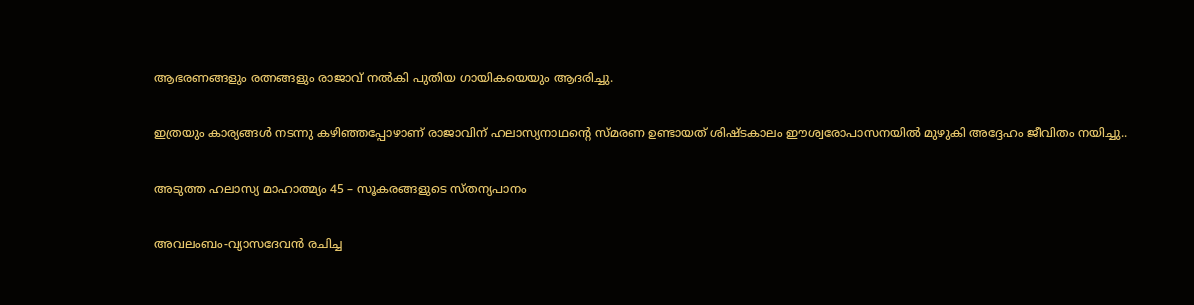ആഭരണങ്ങളും രത്നങ്ങളും രാജാവ് നൽകി പുതിയ ഗായികയെയും ആദരിച്ചു.

ഇത്രയും കാര്യങ്ങൾ നടന്നു കഴിഞ്ഞപ്പോഴാണ് രാജാവിന് ഹലാസ്യനാഥന്റെ സ്മരണ ഉണ്ടായത് ശിഷ്ടകാലം ഈശ്വരോപാസനയിൽ മുഴുകി അദ്ദേഹം ജീവിതം നയിച്ചു..

അടുത്ത ഹലാസ്യ മാഹാത്മ്യം 45 – സൂകരങ്ങളുടെ സ്തന്യപാനം

അവലംബം-വ്യാസദേവൻ രചിച്ച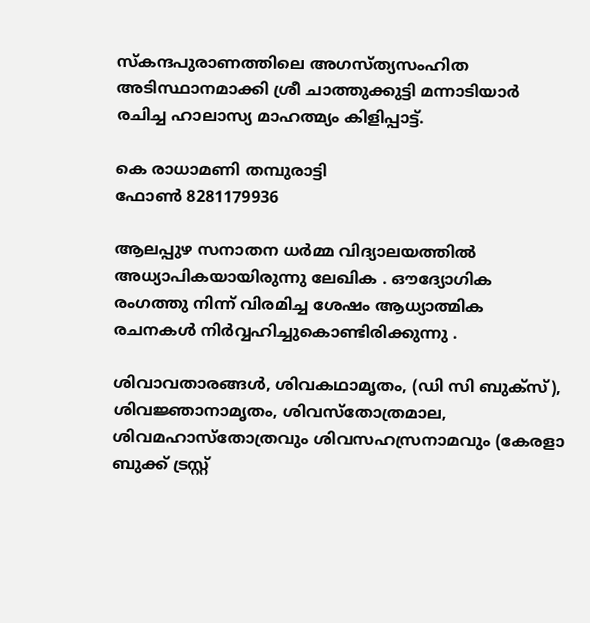സ്‌കന്ദപുരാണത്തിലെ അഗസ്ത്യസംഹിത അടിസ്ഥാനമാക്കി ശ്രീ ചാത്തുക്കുട്ടി മന്നാടിയാർ രചിച്ച ഹാലാസ്യ മാഹത്മ്യം കിളിപ്പാട്ട്‌.

കെ രാധാമണി തമ്പുരാട്ടി
ഫോൺ 8281179936

ആലപ്പുഴ സനാതന ധർമ്മ വിദ്യാലയത്തിൽ അധ്യാപികയായിരുന്നു ലേഖിക . ഔദ്യോഗിക രംഗത്തു നിന്ന് വിരമിച്ച ശേഷം ആധ്യാത്മിക രചനകൾ നിർവ്വഹിച്ചുകൊണ്ടിരിക്കുന്നു .

ശിവാവതാരങ്ങൾ, ശിവകഥാമൃതം, (ഡി സി ബുക്സ്), ശിവജ്ഞാനാമൃതം, ശിവസ്തോത്രമാല, ശിവമഹാസ്തോത്രവും ശിവസഹസ്രനാമവും (കേരളാ ബുക്ക് ട്രസ്റ്റ്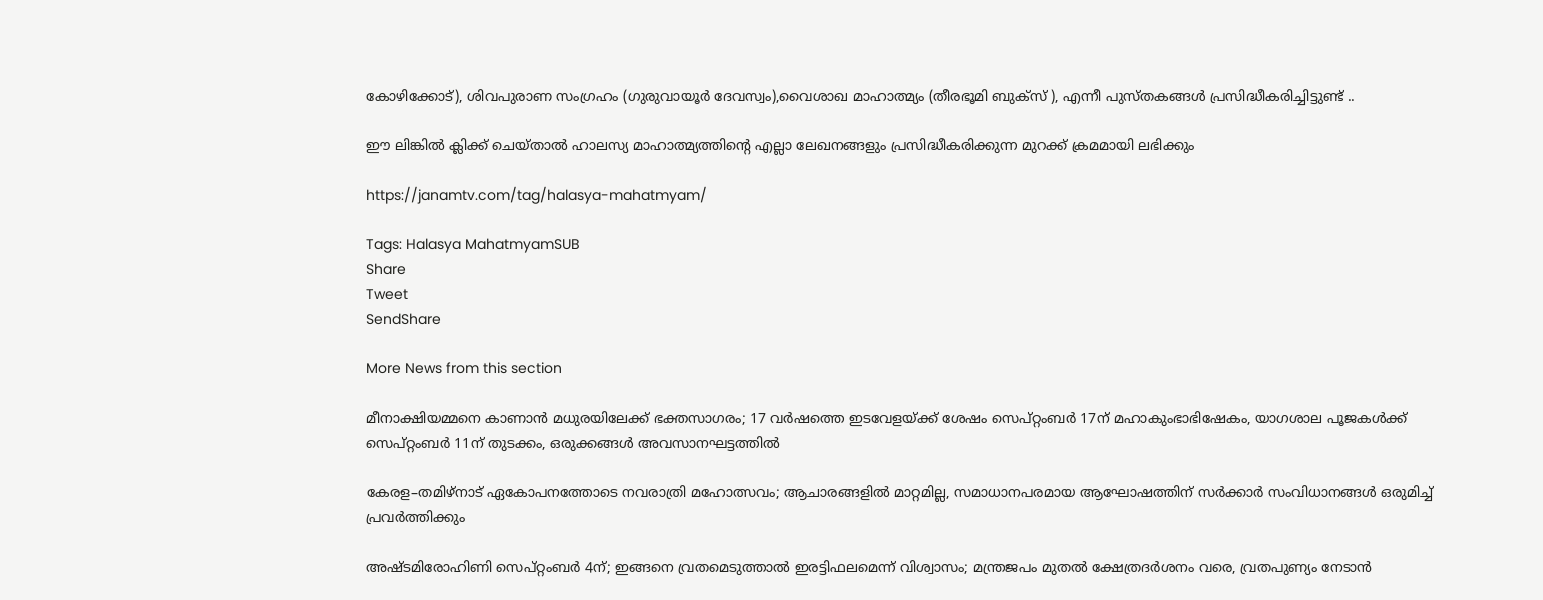കോഴിക്കോട്), ശിവപുരാണ സംഗ്രഹം (ഗുരുവായൂർ ദേവസ്വം),വൈശാഖ മാഹാത്മ്യം (തീരഭൂമി ബുക്സ് ), എന്നീ പുസ്തകങ്ങൾ പ്രസിദ്ധീകരിച്ചിട്ടുണ്ട് ..

ഈ ലിങ്കിൽ ക്ലിക്ക് ചെയ്താൽ ഹാലസ്യ മാഹാത്മ്യത്തിന്റെ എല്ലാ ലേഖനങ്ങളും പ്രസിദ്ധീകരിക്കുന്ന മുറക്ക് ക്രമമായി ലഭിക്കും

https://janamtv.com/tag/halasya-mahatmyam/

Tags: Halasya MahatmyamSUB
Share
Tweet
SendShare

More News from this section

മീനാക്ഷിയമ്മനെ കാണാൻ മധുരയിലേക്ക് ഭക്തസാഗരം; 17 വർഷത്തെ ഇടവേളയ്‌ക്ക് ശേഷം സെപ്റ്റംബർ 17ന് മഹാകുംഭാഭിഷേകം, യാഗശാല പൂജകൾക്ക് സെപ്റ്റംബർ 11ന് തുടക്കം, ഒരുക്കങ്ങൾ അവസാനഘട്ടത്തിൽ

കേരള–തമിഴ്നാട് ഏകോപനത്തോടെ നവരാത്രി മഹോത്സവം; ആചാരങ്ങളിൽ മാറ്റമില്ല, സമാധാനപരമായ ആഘോഷത്തിന് സർക്കാർ സംവിധാനങ്ങൾ ഒരുമിച്ച് പ്രവർത്തിക്കും

അഷ്ടമിരോഹിണി സെപ്റ്റംബർ 4ന്; ഇങ്ങനെ വ്രതമെടുത്താൽ ഇരട്ടിഫലമെന്ന് വിശ്വാസം; മന്ത്രജപം മുതൽ ക്ഷേത്രദർശനം വരെ, വ്രതപുണ്യം നേടാൻ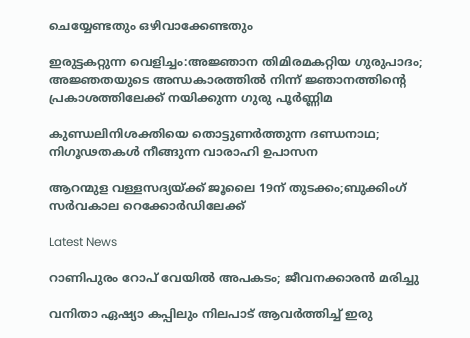ചെയ്യേണ്ടതും ഒഴിവാക്കേണ്ടതും

ഇരുട്ടകറ്റുന്ന വെളിച്ചം:അജ്ഞാന തിമിരമകറ്റിയ ഗുരുപാദം; അജ്ഞതയുടെ അന്ധകാരത്തിൽ നിന്ന് ജ്ഞാനത്തിന്റെ പ്രകാശത്തിലേക്ക് നയിക്കുന്ന ഗുരു പൂർണ്ണിമ

കുണ്ഡലിനിശക്തിയെ തൊട്ടുണർത്തുന്ന ദണ്ഡനാഥ; നിഗൂഢതകൾ നീങ്ങുന്ന വാരാഹി ഉപാസന

ആറന്മുള വള്ളസദ്യയ്‌ക്ക് ജൂലൈ 19ന് തുടക്കം;ബുക്കിംഗ് സർവകാല റെക്കോർഡിലേക്ക്

Latest News

റാണിപുരം റോപ് വേയില്‍ അപകടം; ജീവനക്കാരന്‍ മരിച്ചു

വനിതാ ഏഷ്യാ കപ്പിലും നിലപാട് ആവര്‍ത്തിച്ച് ഇരു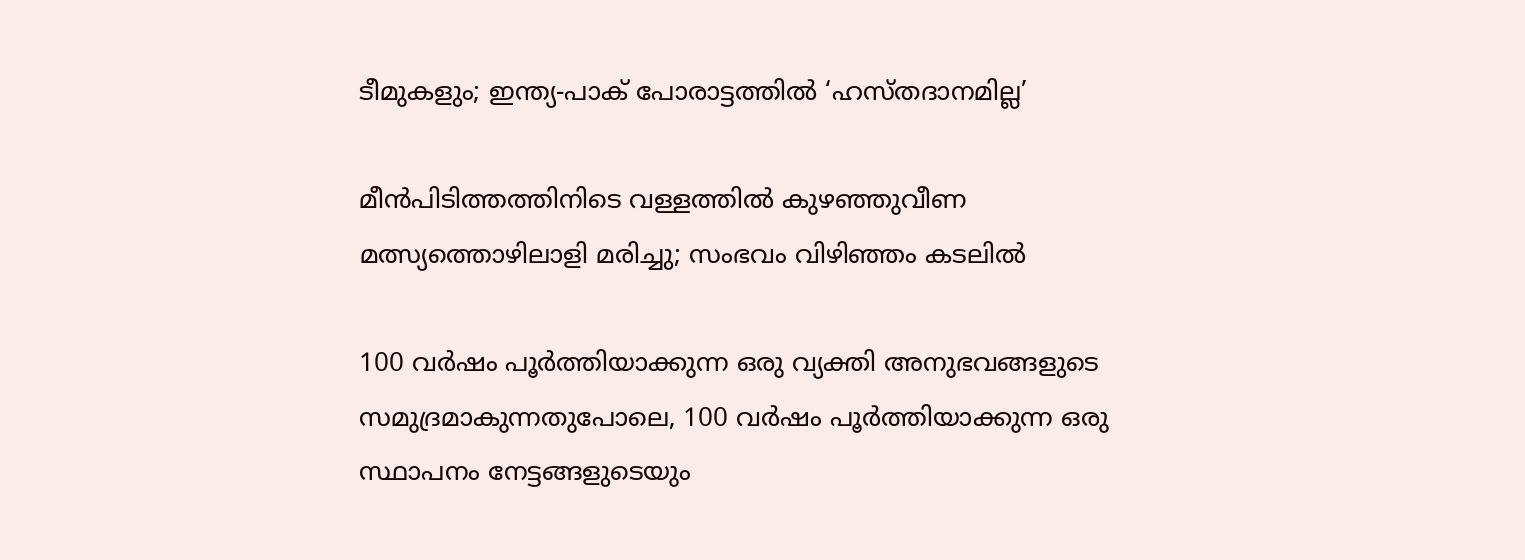ടീമുകളും; ഇന്ത്യ-പാക് പോരാട്ടത്തില്‍ ‘ഹസ്തദാനമില്ല’

മീന്‍പിടിത്തത്തിനിടെ വള്ളത്തില്‍ കുഴഞ്ഞുവീണ മത്സ്യത്തൊഴിലാളി മരിച്ചു; സംഭവം വിഴിഞ്ഞം കടലില്‍

100 വര്‍ഷം പൂര്‍ത്തിയാക്കുന്ന ഒരു വ്യക്തി അനുഭവങ്ങളുടെ സമുദ്രമാകുന്നതുപോലെ, 100 വര്‍ഷം പൂര്‍ത്തിയാക്കുന്ന ഒരു സ്ഥാപനം നേട്ടങ്ങളുടെയും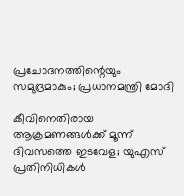പ്രചോദനത്തിന്റെയും സമുദ്രമാകും; പ്രധാനമന്ത്രി മോദി

കീവിനെതിരായ ആക്രമണങ്ങള്‍ക്ക് മൂന്ന് ദിവസത്തെ ഇടവേള; യുഎസ് പ്രതിനിധികള്‍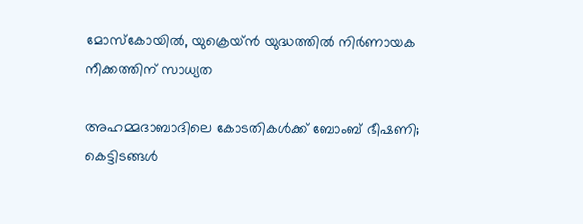മോസ്‌കോയില്‍, യുക്രെയ്ന്‍ യുദ്ധത്തില്‍ നിര്‍ണായക നീക്കത്തിന് സാധ്യത

അഹമ്മദാബാദിലെ കോടതികള്‍ക്ക് ബോംബ് ഭീഷണി; കെട്ടിടങ്ങള്‍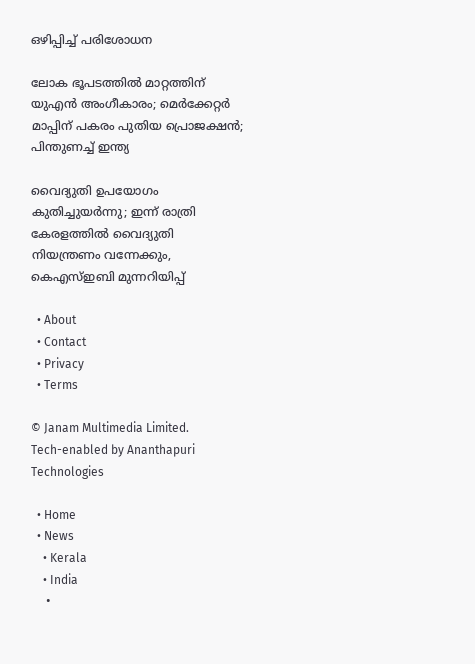ഒഴിപ്പിച്ച് പരിശോധന

ലോക ഭൂപടത്തില്‍ മാറ്റത്തിന് യുഎന്‍ അംഗീകാരം; മെര്‍ക്കേറ്റര്‍ മാപ്പിന് പകരം പുതിയ പ്രൊജക്ഷന്‍; പിന്തുണച്ച് ഇന്ത്യ

വൈദ്യുതി ഉപയോഗം കുതിച്ചുയര്‍ന്നു; ഇന്ന് രാത്രി കേരളത്തില്‍ വൈദ്യുതി നിയന്ത്രണം വന്നേക്കും, കെഎസ്ഇബി മുന്നറിയിപ്പ്

  • About
  • Contact
  • Privacy
  • Terms

© Janam Multimedia Limited.
Tech-enabled by Ananthapuri Technologies

  • Home
  • News
    • Kerala
    • India
    •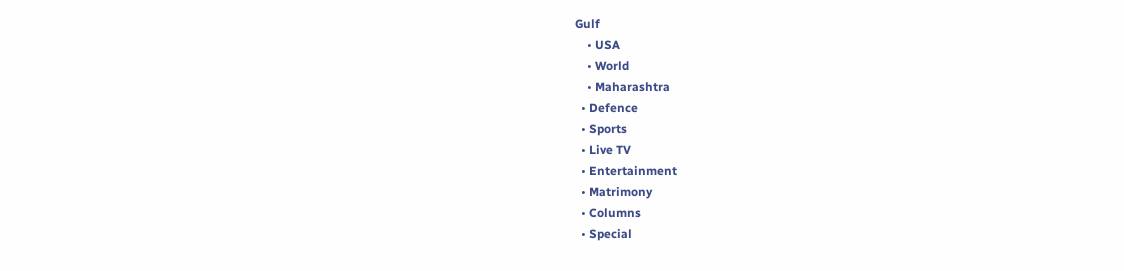Gulf
    • USA
    • World
    • Maharashtra
  • Defence
  • Sports
  • Live TV
  • Entertainment
  • Matrimony
  • Columns
  • Special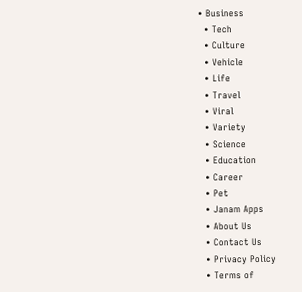• Business
  • Tech
  • Culture
  • Vehicle
  • Life
  • Travel
  • Viral
  • Variety
  • Science
  • Education
  • Career
  • Pet
  • Janam Apps
  • About Us
  • Contact Us
  • Privacy Policy
  • Terms of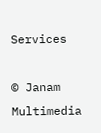Services

© Janam Multimedia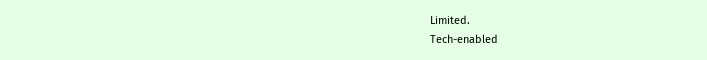Limited.
Tech-enabled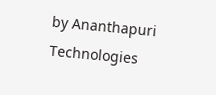by Ananthapuri Technologies